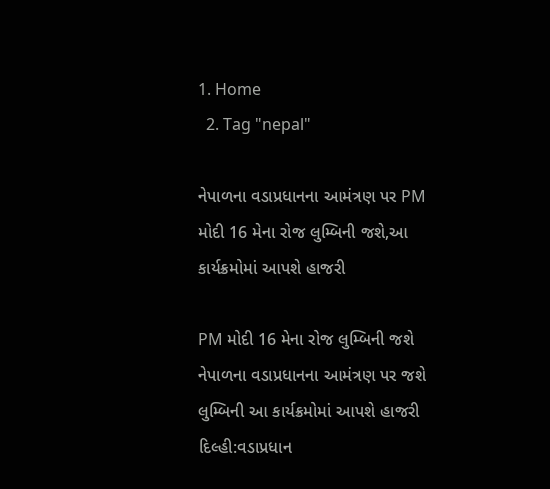1. Home
  2. Tag "nepal"

નેપાળના વડાપ્રધાનના આમંત્રણ પર PM મોદી 16 મેના રોજ લુમ્બિની જશે,આ કાર્યક્રમોમાં આપશે હાજરી

PM મોદી 16 મેના રોજ લુમ્બિની જશે નેપાળના વડાપ્રધાનના આમંત્રણ પર જશે લુમ્બિની આ કાર્યક્રમોમાં આપશે હાજરી દિલ્હી:વડાપ્રધાન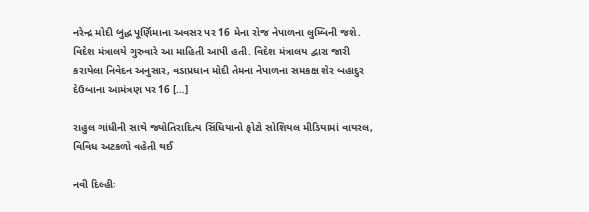નરેન્દ્ર મોદી બુદ્ધ પૂર્ણિમાના અવસર પર 16 મેના રોજ નેપાળના લુમ્બિની જશે. વિદેશ મંત્રાલયે ગુરુવારે આ માહિતી આપી હતી. વિદેશ મંત્રાલય દ્વારા જારી કરાયેલા નિવેદન અનુસાર, વડાપ્રધાન મોદી તેમના નેપાળના સમકક્ષ શેર બહાદુર દેઉબાના આમંત્રણ પર 16 […]

રાહુલ ગાંધીની સાથે જ્યોતિરાદિત્ય સિંધિયાનો ફોટો સોશિયલ મીડિયામાં વાયરલ, વિવિધ અટકળો વહેતી થઈ

નવી દિલ્હીઃ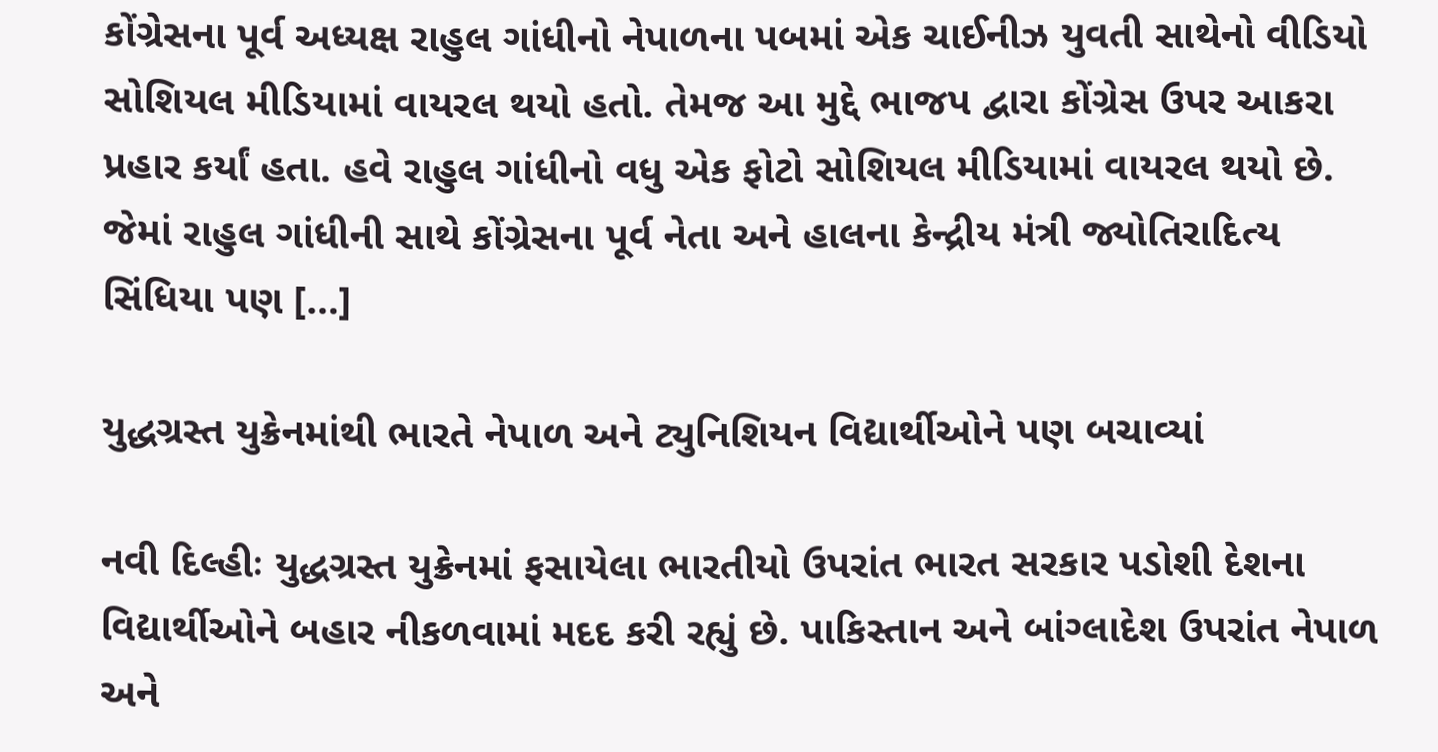કોંગ્રેસના પૂર્વ અધ્યક્ષ રાહુલ ગાંધીનો નેપાળના પબમાં એક ચાઈનીઝ યુવતી સાથેનો વીડિયો સોશિયલ મીડિયામાં વાયરલ થયો હતો. તેમજ આ મુદ્દે ભાજપ દ્વારા કોંગ્રેસ ઉપર આકરા પ્રહાર કર્યાં હતા. હવે રાહુલ ગાંધીનો વધુ એક ફોટો સોશિયલ મીડિયામાં વાયરલ થયો છે. જેમાં રાહુલ ગાંધીની સાથે કોંગ્રેસના પૂર્વ નેતા અને હાલના કેન્દ્રીય મંત્રી જ્યોતિરાદિત્ય સિંધિયા પણ […]

યુદ્ધગ્રસ્ત યુક્રેનમાંથી ભારતે નેપાળ અને ટ્યુનિશિયન વિદ્યાર્થીઓને પણ બચાવ્યાં

નવી દિલ્હીઃ યુદ્ધગ્રસ્ત યુક્રેનમાં ફસાયેલા ભારતીયો ઉપરાંત ભારત સરકાર પડોશી દેશના વિદ્યાર્થીઓને બહાર નીકળવામાં મદદ કરી રહ્યું છે. પાકિસ્તાન અને બાંગ્લાદેશ ઉપરાંત નેપાળ અને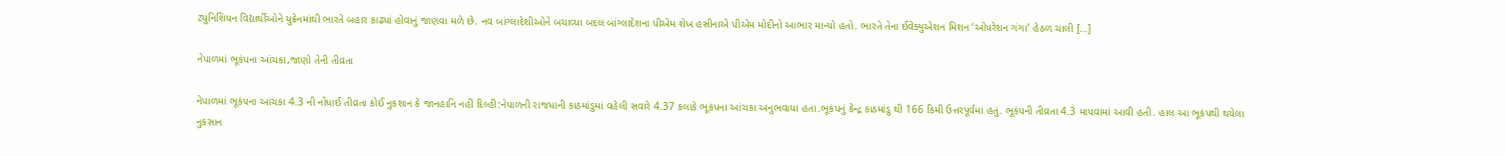ટ્યુનિશિયન વિદ્યાર્થીઓને યુક્રેનમાંથી ભારતે બહાર કાઢ્યાં હોવાનું જાણવા મળે છે. નવ બાંગ્લાદેશીઓને બચાવ્યા બદલ બાંગ્લાદેશના પીએમ શેખ હસીનાએ પીએમ મોદીનો આભાર માન્યો હતો. ભારતે તેના ઈવેક્યુએશન મિશન ‘ઓપરેશન ગંગા’ હેઠળ ચાલી […]

નેપાળમાં ભૂકંપના આંચકા,જાણો તેની તીવ્રતા

નેપાળમાં ભૂકંપના આંચકા 4.3 ની નોંધાઈ તીવ્રતા કોઈ નુકશાન કે જાનહાનિ નહીં દિલ્હી:નેપાળની રાજધાની કાઠમાંડુમાં વહેલી સવારે 4.37 કલાકે ભૂકંપના આંચકા અનુભવાયા હતા.ભૂકંપનું કેન્દ્ર કાઠમાંડુ થી 166 કિમી ઉત્તરપૂર્વમાં હતું. ભૂકંપની તીવ્રતા 4.3 માપવામાં આવી હતી. હાલ આ ભૂકંપથી થયેલા નુકસાન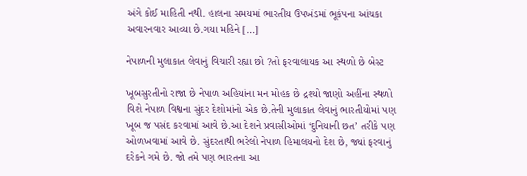અંગે કોઈ માહિતી નથી. હાલના સમયમાં ભારતીય ઉપખંડમાં ભૂકંપના આંચકા અવારનવાર આવ્યા છે.ગયા મહિને […]

નેપાળની મુલાકાત લેવાનું વિચારી રહ્યા છો ?તો ફરવાલાયક આ સ્થળો છે બેસ્ટ

ખૂબસુરતીનો રાજા છે નેપાળ અહિયાંના મન મોહક છે દ્રશ્યો જાણો અહીંના સ્થળો વિશે નેપાળ વિશ્વના સુંદર દેશોમાંનો એક છે.તેની મુલાકાત લેવાનું ભારતીયોમાં પણ ખૂબ જ પસંદ કરવામાં આવે છે.આ દેશને પ્રવાસીઓમાં ‘દુનિયાની છત’ તરીકે પણ ઓળખવામાં આવે છે. સુંદરતાથી ભરેલો નેપાળ હિમાલયનો દેશ છે, જ્યાં ફરવાનું દરેકને ગમે છે. જો તમે પણ ભારતના આ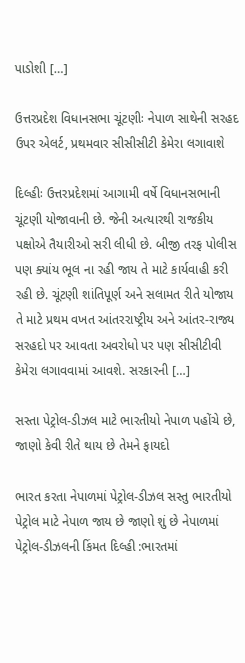પાડોશી […]

ઉત્તરપ્રદેશ વિધાનસભા ચૂંટણીઃ નેપાળ સાથેની સરહદ ઉપર એલર્ટ, પ્રથમવાર સીસીસીટી કેમેરા લગાવાશે

દિલ્હીઃ ઉત્તરપ્રદેશમાં આગામી વર્ષે વિધાનસભાની ચૂંટણી યોજાવાની છે. જેની અત્યારથી રાજકીય પક્ષોએ તૈયારીઓ સરી લીધી છે. બીજી તરફ પોલીસ પણ ક્યાંય ભૂલ ના રહી જાય તે માટે કાર્યવાહી કરી રહી છે. ચૂંટણી શાંતિપૂર્ણ અને સલામત રીતે યોજાય તે માટે પ્રથમ વખત આંતરરાષ્ટ્રીય અને આંતર-રાજ્ય સરહદો પર આવતા અવરોધો પર પણ સીસીટીવી કેમેરા લગાવવામાં આવશે. સરકારની […]

સસ્તા પેટ્રોલ-ડીઝલ માટે ભારતીયો નેપાળ પહોંચે છે, જાણો કેવી રીતે થાય છે તેમને ફાયદો

ભારત કરતા નેપાળમાં પેટ્રોલ-ડીઝલ સસ્તુ ભારતીયો પેટ્રોલ માટે નેપાળ જાય છે જાણો શું છે નેપાળમાં પેટ્રોલ-ડીઝલની કિંમત દિલ્હી :ભારતમાં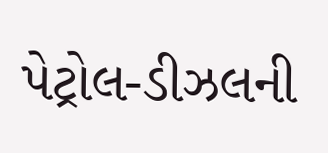પેટ્રોલ-ડીઝલની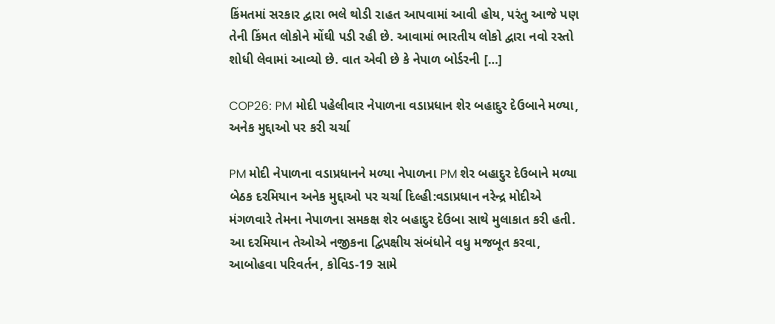કિંમતમાં સરકાર દ્વારા ભલે થોડી રાહત આપવામાં આવી હોય, પરંતુ આજે પણ તેની કિંમત લોકોને મોંઘી પડી રહી છે. આવામાં ભારતીય લોકો દ્વારા નવો રસ્તો શોધી લેવામાં આવ્યો છે. વાત એવી છે કે નેપાળ બોર્ડરની […]

COP26: PM મોદી પહેલીવાર નેપાળના વડાપ્રધાન શેર બહાદુર દેઉબાને મળ્યા, અનેક મુદ્દાઓ પર કરી ચર્ચા

PM મોદી નેપાળના વડાપ્રધાનને મળ્યા નેપાળના PM શેર બહાદુર દેઉબાને મળ્યા બેઠક દરમિયાન અનેક મુદ્દાઓ પર ચર્ચા દિલ્હી:વડાપ્રધાન નરેન્દ્ર મોદીએ મંગળવારે તેમના નેપાળના સમકક્ષ શેર બહાદુર દેઉબા સાથે મુલાકાત કરી હતી. આ દરમિયાન તેઓએ નજીકના દ્વિપક્ષીય સંબંધોને વધુ મજબૂત કરવા, આબોહવા પરિવર્તન, કોવિડ-19 સામે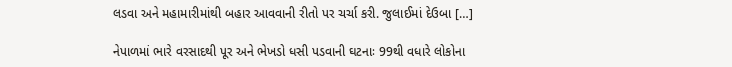લડવા અને મહામારીમાંથી બહાર આવવાની રીતો પર ચર્ચા કરી. જુલાઈમાં દેઉબા […]

નેપાળમાં ભારે વરસાદથી પૂર અને ભેખડો ધસી પડવાની ઘટનાઃ 99થી વધારે લોકોના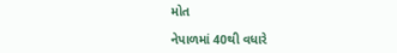મોત

નેપાળમાં 40થી વધારે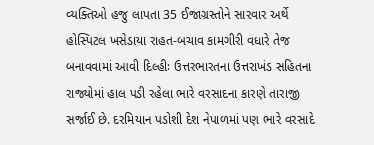વ્યક્તિઓ હજુ લાપતા 35 ઈજાગ્રસ્તોને સારવાર અર્થે હોસ્પિટલ ખસેડાયા રાહત-બચાવ કામગીરી વધારે તેજ બનાવવામાં આવી દિલ્હીઃ ઉત્તરભારતના ઉત્તરાખંડ સહિતના રાજ્યોમાં હાલ પડી રહેલા ભારે વરસાદના કારણે તારાજી સર્જાઈ છે. દરમિયાન પડોશી દેશ નેપાળમાં પણ ભારે વરસાદે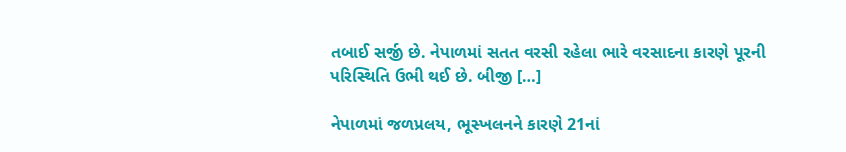તબાઈ સર્જી છે. નેપાળમાં સતત વરસી રહેલા ભારે વરસાદના કારણે પૂરની પરિસ્થિતિ ઉભી થઈ છે. બીજી […]

નેપાળમાં જળપ્રલય, ભૂસ્ખલનને કારણે 21નાં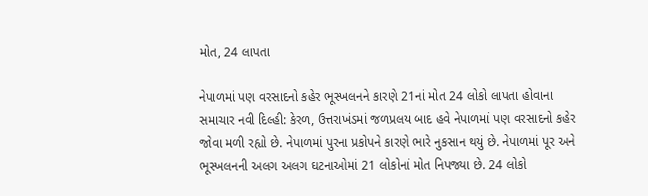મોત, 24 લાપતા

નેપાળમાં પણ વરસાદનો કહેર ભૂસ્ખલનને કારણે 21નાં મોત 24 લોકો લાપતા હોવાના સમાચાર નવી દિલ્હી: કેરળ, ઉત્તરાખંડમાં જળપ્રલય બાદ હવે નેપાળમાં પણ વરસાદનો કહેર જોવા મળી રહ્યો છે. નેપાળમાં પુરના પ્રકોપને કારણે ભારે નુકસાન થયું છે. નેપાળમાં પૂર અને ભૂસ્ખલનની અલગ અલગ ઘટનાઓમાં 21 લોકોનાં મોત નિપજ્યા છે. 24 લોકો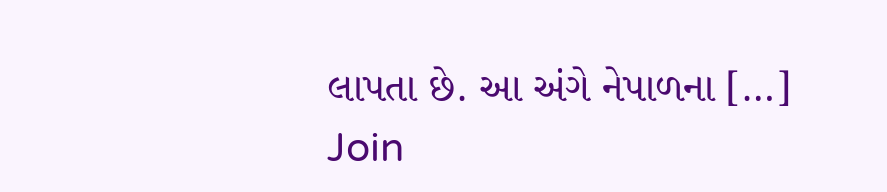લાપતા છે. આ અંગે નેપાળના […]
Join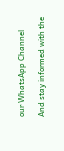our WhatsApp Channel

And stay informed with the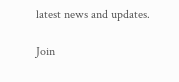latest news and updates.

Join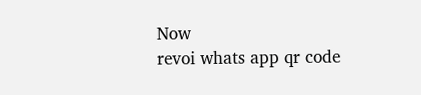Now
revoi whats app qr code